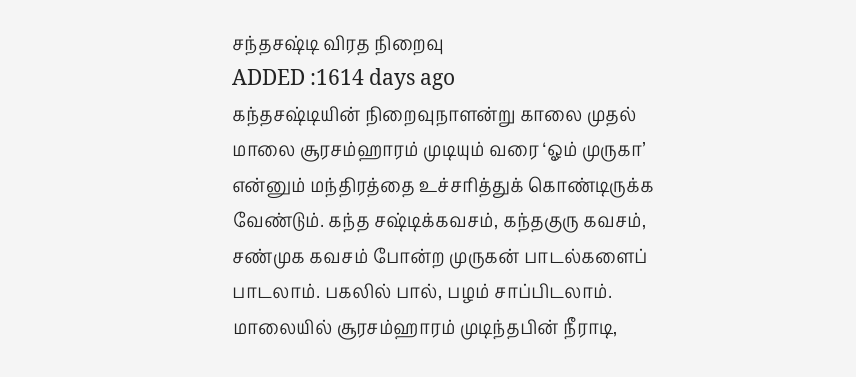சந்தசஷ்டி விரத நிறைவு
ADDED :1614 days ago
கந்தசஷ்டியின் நிறைவுநாளன்று காலை முதல் மாலை சூரசம்ஹாரம் முடியும் வரை ‘ஓம் முருகா’ என்னும் மந்திரத்தை உச்சரித்துக் கொண்டிருக்க வேண்டும். கந்த சஷ்டிக்கவசம், கந்தகுரு கவசம், சண்முக கவசம் போன்ற முருகன் பாடல்களைப் பாடலாம். பகலில் பால், பழம் சாப்பிடலாம். மாலையில் சூரசம்ஹாரம் முடிந்தபின் நீராடி,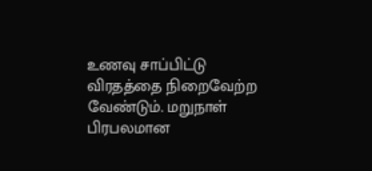உணவு சாப்பிட்டு விரதத்தை நிறைவேற்ற வேண்டும். மறுநாள் பிரபலமான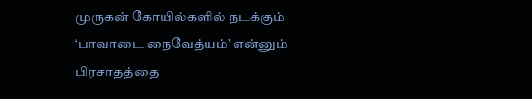முருகன் கோயில்களில் நடக்கும் ‘பாவாடை நைவேத்யம்’ என்னும் பிரசாதத்தை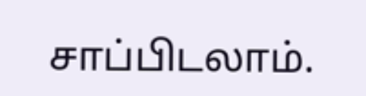சாப்பிடலாம்.